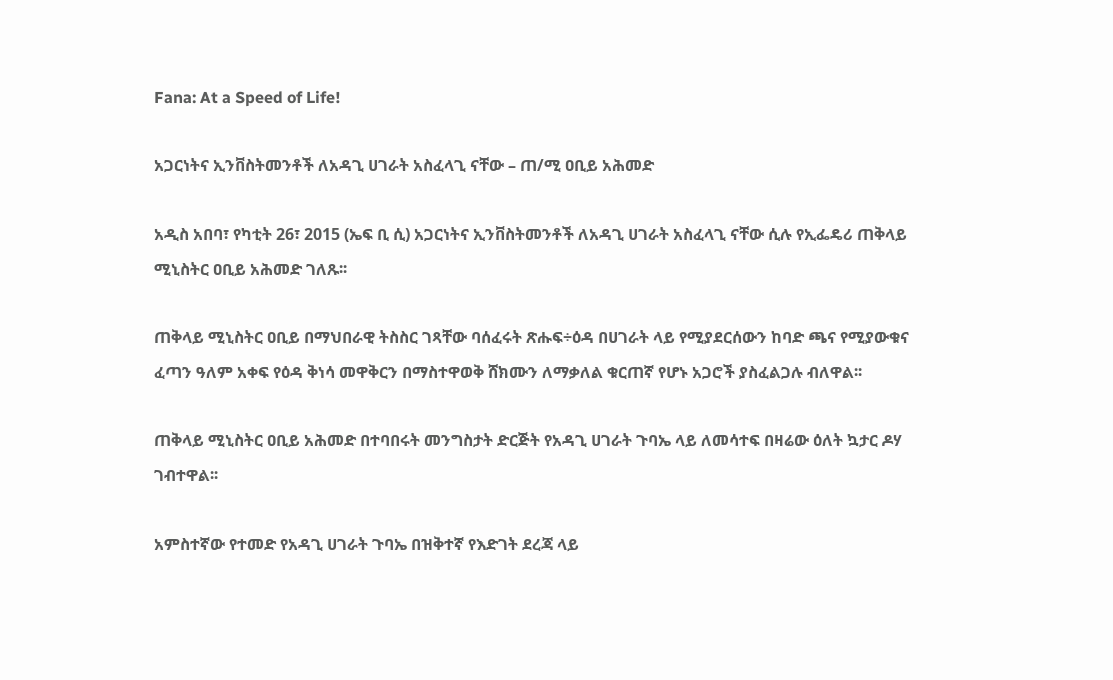Fana: At a Speed of Life!

አጋርነትና ኢንቨስትመንቶች ለአዳጊ ሀገራት አስፈላጊ ናቸው – ጠ/ሚ ዐቢይ አሕመድ

አዲስ አበባ፣ የካቲት 26፣ 2015 (ኤፍ ቢ ሲ) አጋርነትና ኢንቨስትመንቶች ለአዳጊ ሀገራት አስፈላጊ ናቸው ሲሉ የኢፌዴሪ ጠቅላይ ሚኒስትር ዐቢይ አሕመድ ገለጹ፡፡

ጠቅላይ ሚኒስትር ዐቢይ በማህበራዊ ትስስር ገጻቸው ባሰፈሩት ጽሑፍ÷ዕዳ በሀገራት ላይ የሚያደርሰውን ከባድ ጫና የሚያውቁና ፈጣን ዓለም አቀፍ የዕዳ ቅነሳ መዋቅርን በማስተዋወቅ ሸክሙን ለማቃለል ቁርጠኛ የሆኑ አጋሮች ያስፈልጋሉ ብለዋል፡፡

ጠቅላይ ሚኒስትር ዐቢይ አሕመድ በተባበሩት መንግስታት ድርጅት የአዳጊ ሀገራት ጉባኤ ላይ ለመሳተፍ በዛሬው ዕለት ኳታር ዶሃ ገብተዋል፡፡

አምስተኛው የተመድ የአዳጊ ሀገራት ጉባኤ በዝቅተኛ የእድገት ደረጃ ላይ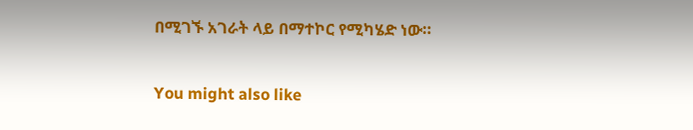በሚገኙ አገራት ላይ በማተኮር የሚካሄድ ነው።

You might also like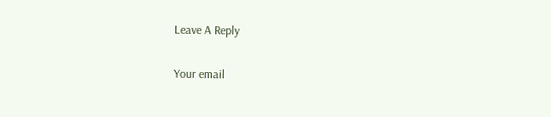Leave A Reply

Your email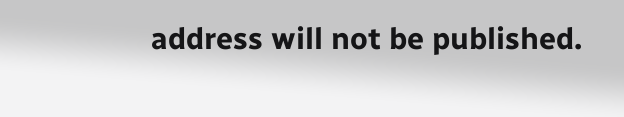address will not be published.